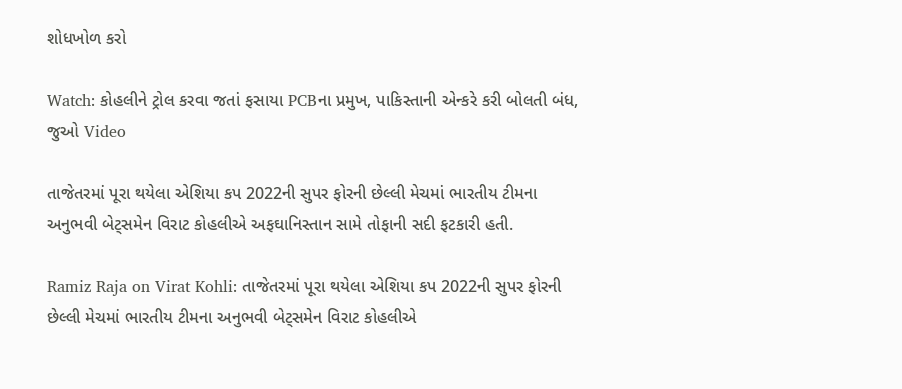શોધખોળ કરો

Watch: કોહલીને ટ્રોલ કરવા જતાં ફસાયા PCBના પ્રમુખ, પાકિસ્તાની એન્કરે કરી બોલતી બંધ, જુઓ Video

તાજેતરમાં પૂરા થયેલા એશિયા કપ 2022ની સુપર ફોરની છેલ્લી મેચમાં ભારતીય ટીમના અનુભવી બેટ્સમેન વિરાટ કોહલીએ અફઘાનિસ્તાન સામે તોફાની સદી ફટકારી હતી.

Ramiz Raja on Virat Kohli: તાજેતરમાં પૂરા થયેલા એશિયા કપ 2022ની સુપર ફોરની છેલ્લી મેચમાં ભારતીય ટીમના અનુભવી બેટ્સમેન વિરાટ કોહલીએ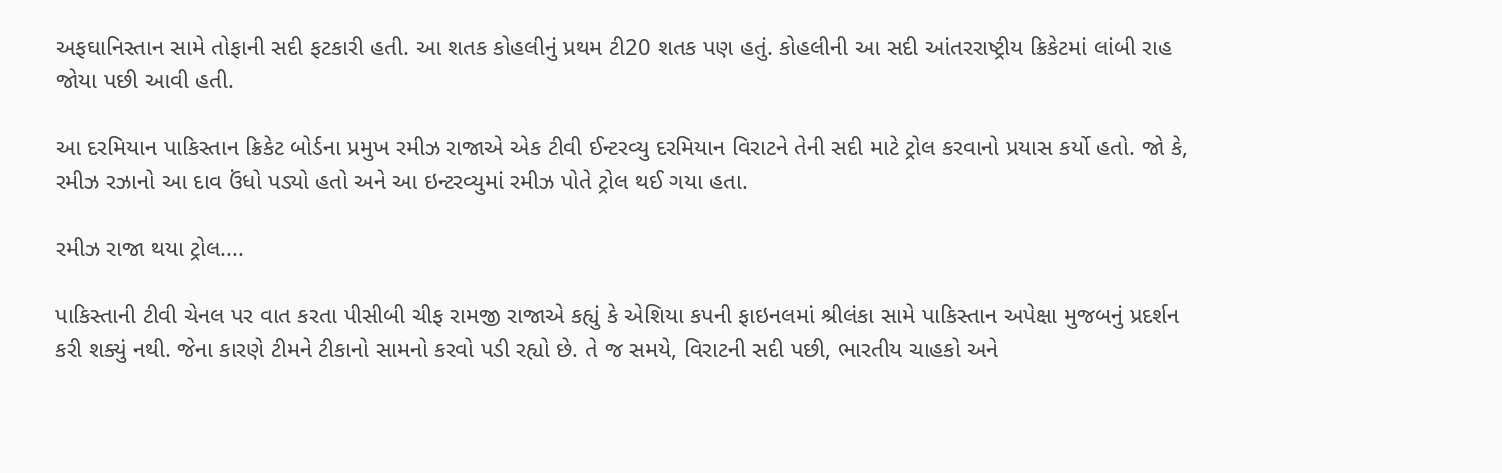અફઘાનિસ્તાન સામે તોફાની સદી ફટકારી હતી. આ શતક કોહલીનું પ્રથમ ટી20 શતક પણ હતું. કોહલીની આ સદી આંતરરાષ્ટ્રીય ક્રિકેટમાં લાંબી રાહ જોયા પછી આવી હતી.

આ દરમિયાન પાકિસ્તાન ક્રિકેટ બોર્ડના પ્રમુખ રમીઝ રાજાએ એક ટીવી ઈન્ટરવ્યુ દરમિયાન વિરાટને તેની સદી માટે ટ્રોલ કરવાનો પ્રયાસ કર્યો હતો. જો કે, રમીઝ રઝાનો આ દાવ ઉંધો પડ્યો હતો અને આ ઇન્ટરવ્યુમાં રમીઝ પોતે ટ્રોલ થઈ ગયા હતા.

રમીઝ રાજા થયા ટ્રોલ....

પાકિસ્તાની ટીવી ચેનલ પર વાત કરતા પીસીબી ચીફ રામજી રાજાએ કહ્યું કે એશિયા કપની ફાઇનલમાં શ્રીલંકા સામે પાકિસ્તાન અપેક્ષા મુજબનું પ્રદર્શન કરી શક્યું નથી. જેના કારણે ટીમને ટીકાનો સામનો કરવો પડી રહ્યો છે. તે જ સમયે, વિરાટની સદી પછી, ભારતીય ચાહકો અને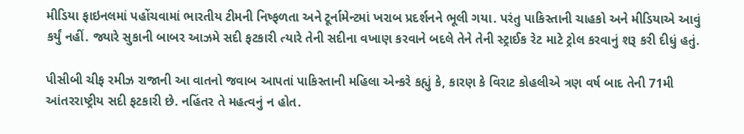મીડિયા ફાઇનલમાં પહોંચવામાં ભારતીય ટીમની નિષ્ફળતા અને ટૂર્નામેન્ટમાં ખરાબ પ્રદર્શનને ભૂલી ગયા. પરંતુ પાકિસ્તાની ચાહકો અને મીડિયાએ આવું કર્યું નહીં. જ્યારે સુકાની બાબર આઝમે સદી ફટકારી ત્યારે તેની સદીના વખાણ કરવાને બદલે તેને તેની સ્ટ્રાઈક રેટ માટે ટ્રોલ કરવાનું શરૂ કરી દીધું હતું.

પીસીબી ચીફ રમીઝ રાજાની આ વાતનો જવાબ આપતાં પાકિસ્તાની મહિલા એન્કરે કહ્યું કે, કારણ કે વિરાટ કોહલીએ ત્રણ વર્ષ બાદ તેની 71મી આંતરરાષ્ટ્રીય સદી ફટકારી છે. નહિંતર તે મહત્વનું ન હોત.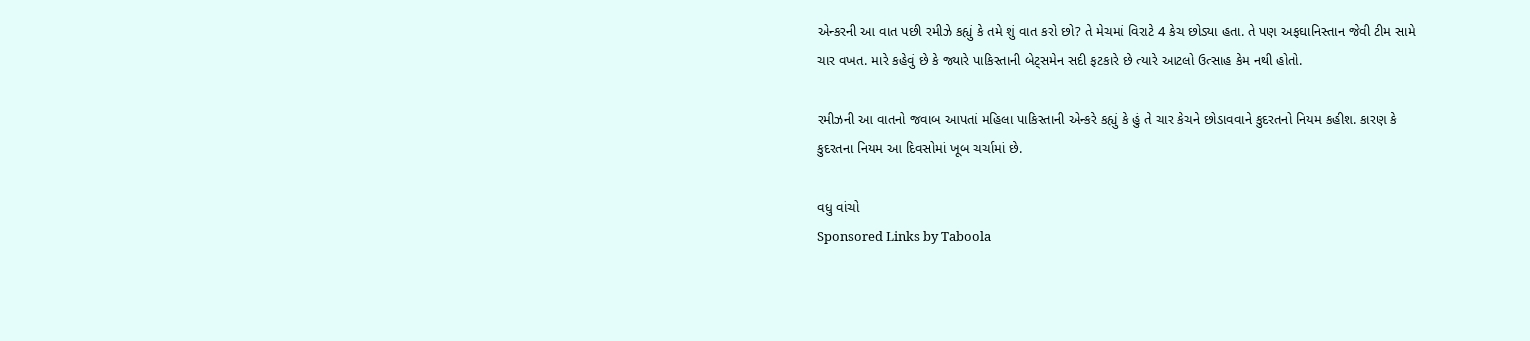એન્કરની આ વાત પછી રમીઝે કહ્યું કે તમે શું વાત કરો છો? તે મેચમાં વિરાટે 4 કેચ છોડ્યા હતા. તે પણ અફઘાનિસ્તાન જેવી ટીમ સામે ચાર વખત. મારે કહેવું છે કે જ્યારે પાકિસ્તાની બેટ્સમેન સદી ફટકારે છે ત્યારે આટલો ઉત્સાહ કેમ નથી હોતો.

રમીઝની આ વાતનો જવાબ આપતાં મહિલા પાકિસ્તાની એન્કરે કહ્યું કે હું તે ચાર કેચને છોડાવવાને કુદરતનો નિયમ કહીશ. કારણ કે કુદરતના નિયમ આ દિવસોમાં ખૂબ ચર્ચામાં છે.

વધુ વાંચો
Sponsored Links by Taboola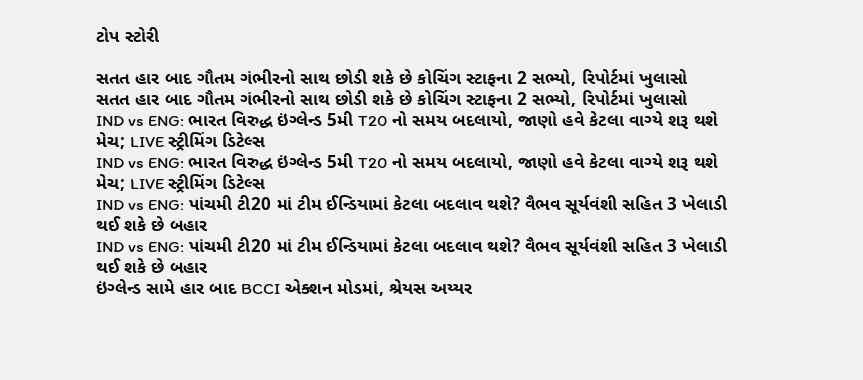ટોપ સ્ટોરી

સતત હાર બાદ ગૌતમ ગંભીરનો સાથ છોડી શકે છે કોચિંગ સ્ટાફના 2 સભ્યો, રિપોર્ટમાં ખુલાસો
સતત હાર બાદ ગૌતમ ગંભીરનો સાથ છોડી શકે છે કોચિંગ સ્ટાફના 2 સભ્યો, રિપોર્ટમાં ખુલાસો
IND vs ENG: ભારત વિરુદ્ધ ઇંગ્લેન્ડ 5મી T20 નો સમય બદલાયો, જાણો હવે કેટલા વાગ્યે શરૂ થશે મેચ; LIVE સ્ટ્રીમિંગ ડિટેલ્સ
IND vs ENG: ભારત વિરુદ્ધ ઇંગ્લેન્ડ 5મી T20 નો સમય બદલાયો, જાણો હવે કેટલા વાગ્યે શરૂ થશે મેચ; LIVE સ્ટ્રીમિંગ ડિટેલ્સ
IND vs ENG: પાંચમી ટી20 માં ટીમ ઈન્ડિયામાં કેટલા બદલાવ થશે? વૈભવ સૂર્યવંશી સહિત 3 ખેલાડી થઈ શકે છે બહાર
IND vs ENG: પાંચમી ટી20 માં ટીમ ઈન્ડિયામાં કેટલા બદલાવ થશે? વૈભવ સૂર્યવંશી સહિત 3 ખેલાડી થઈ શકે છે બહાર
ઇંગ્લેન્ડ સામે હાર બાદ BCCI એક્શન મોડમાં, શ્રેયસ અય્યર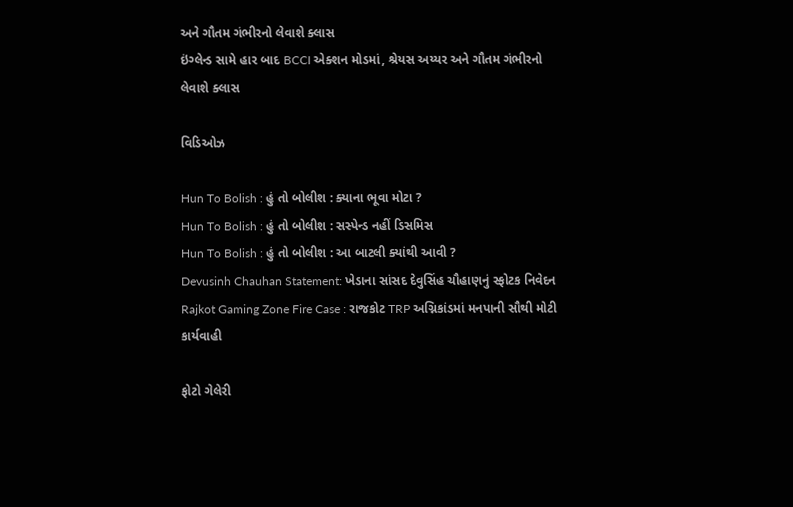અને ગૌતમ ગંભીરનો લેવાશે ક્લાસ
ઇંગ્લેન્ડ સામે હાર બાદ BCCI એક્શન મોડમાં, શ્રેયસ અય્યર અને ગૌતમ ગંભીરનો લેવાશે ક્લાસ

વિડિઓઝ

Hun To Bolish : હું તો બોલીશ : ક્યાના ભૂવા મોટા ?
Hun To Bolish : હું તો બોલીશ : સસ્પેન્ડ નહીં ડિસમિસ
Hun To Bolish : હું તો બોલીશ : આ બાટલી ક્યાંથી આવી ?
Devusinh Chauhan Statement: ખેડાના સાંસદ દેવુસિંહ ચૌહાણનું સ્ફોટક નિવેદન
Rajkot Gaming Zone Fire Case : રાજકોટ TRP અગ્નિકાંડમાં મનપાની સૌથી મોટી કાર્યવાહી

ફોટો ગેલેરી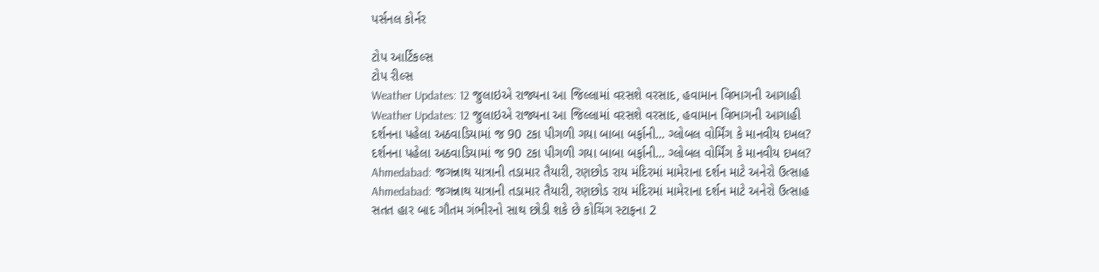પર્સનલ કોર્નર

ટોપ આર્ટિકલ્સ
ટોપ રીલ્સ
Weather Updates: 12 જુલાઇએ રાજ્યના આ જિલ્લામાં વરસશે વરસાદ, હવામાન વિભાગની આગાહી
Weather Updates: 12 જુલાઇએ રાજ્યના આ જિલ્લામાં વરસશે વરસાદ, હવામાન વિભાગની આગાહી
દર્શનના પહેલા અઠવાડિયામાં જ 90 ટકા પીગળી ગયા બાબા બર્ફાની... ગ્લોબલ વોર્મિંગ કે માનવીય દખલ?
દર્શનના પહેલા અઠવાડિયામાં જ 90 ટકા પીગળી ગયા બાબા બર્ફાની... ગ્લોબલ વોર્મિંગ કે માનવીય દખલ?
Ahmedabad: જગન્નાથ યાત્રાની તડામાર તૈયારી, રણછોડ રાય મંદિરમાં મામેરાના દર્શન માટે અનેરો ઉત્સાહ
Ahmedabad: જગન્નાથ યાત્રાની તડામાર તૈયારી, રણછોડ રાય મંદિરમાં મામેરાના દર્શન માટે અનેરો ઉત્સાહ
સતત હાર બાદ ગૌતમ ગંભીરનો સાથ છોડી શકે છે કોચિંગ સ્ટાફના 2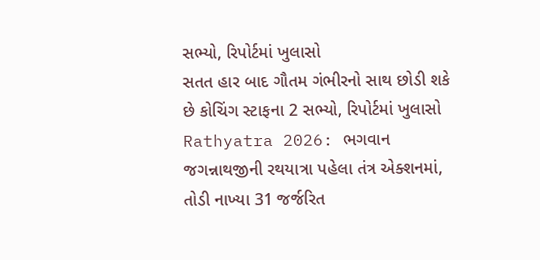સભ્યો, રિપોર્ટમાં ખુલાસો
સતત હાર બાદ ગૌતમ ગંભીરનો સાથ છોડી શકે છે કોચિંગ સ્ટાફના 2 સભ્યો, રિપોર્ટમાં ખુલાસો
Rathyatra 2026: ભગવાન જગન્નાથજીની રથયાત્રા પહેલા તંત્ર એક્શનમાં, તોડી નાખ્યા 31 જર્જરિત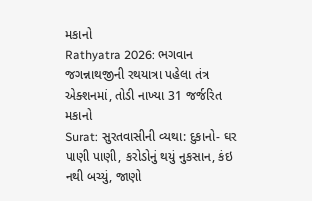મકાનો
Rathyatra 2026: ભગવાન જગન્નાથજીની રથયાત્રા પહેલા તંત્ર એક્શનમાં, તોડી નાખ્યા 31 જર્જરિત મકાનો
Surat: સુરતવાસીની વ્યથા: દુકાનો- ઘર પાણી પાણી, કરોડોનું થયું નુકસાન, કંઇ નથી બચ્યું, જાણો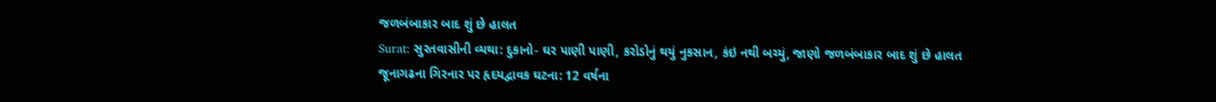જળબંબાકાર બાદ શું છે હાલત
Surat: સુરતવાસીની વ્યથા: દુકાનો- ઘર પાણી પાણી, કરોડોનું થયું નુકસાન, કંઇ નથી બચ્યું, જાણો જળબંબાકાર બાદ શું છે હાલત
જૂનાગઢના ગિરનાર પર હૃદયદ્વાવક ઘટના: 12 વર્ષના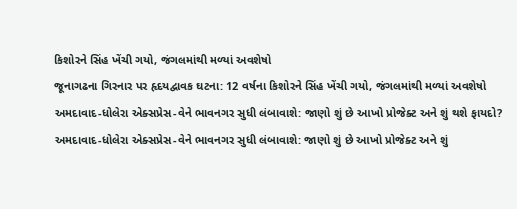કિશોરને સિંહ ખેંચી ગયો, જંગલમાંથી મળ્યાં અવશેષો
જૂનાગઢના ગિરનાર પર હૃદયદ્વાવક ઘટના: 12 વર્ષના કિશોરને સિંહ ખેંચી ગયો, જંગલમાંથી મળ્યાં અવશેષો
અમદાવાદ-ધોલેરા એક્સપ્રેસ-વેને ભાવનગર સુધી લંબાવાશે: જાણો શું છે આખો પ્રોજેક્ટ અને શું થશે ફાયદો?
અમદાવાદ-ધોલેરા એક્સપ્રેસ-વેને ભાવનગર સુધી લંબાવાશે: જાણો શું છે આખો પ્રોજેક્ટ અને શું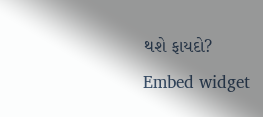થશે ફાયદો?
Embed widget